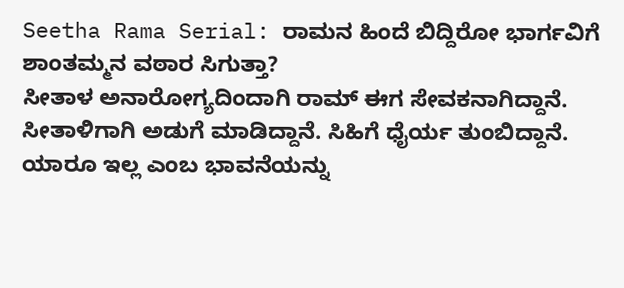Seetha Rama Serial: ರಾಮನ ಹಿಂದೆ ಬಿದ್ದಿರೋ ಭಾರ್ಗವಿಗೆ ಶಾಂತಮ್ಮನ ವಠಾರ ಸಿಗುತ್ತಾ?
ಸೀತಾಳ ಅನಾರೋಗ್ಯದಿಂದಾಗಿ ರಾಮ್ ಈಗ ಸೇವಕನಾಗಿದ್ದಾನೆ. ಸೀತಾಳಿಗಾಗಿ ಅಡುಗೆ ಮಾಡಿದ್ದಾನೆ. ಸಿಹಿಗೆ ಧೈರ್ಯ ತುಂಬಿದ್ದಾನೆ. ಯಾರೂ ಇಲ್ಲ ಎಂಬ ಭಾವನೆಯನ್ನು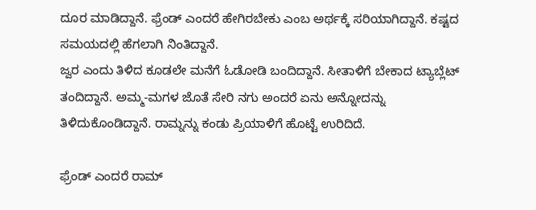ದೂರ ಮಾಡಿದ್ದಾನೆ. ಫ್ರೆಂಡ್ ಎಂದರೆ ಹೇಗಿರಬೇಕು ಎಂಬ ಅರ್ಥಕ್ಕೆ ಸರಿಯಾಗಿದ್ದಾನೆ. ಕಷ್ಟದ ಸಮಯದಲ್ಲಿ ಹೆಗಲಾಗಿ ನಿಂತಿದ್ದಾನೆ.
ಜ್ವರ ಎಂದು ತಿಳಿದ ಕೂಡಲೇ ಮನೆಗೆ ಓಡೋಡಿ ಬಂದಿದ್ದಾನೆ. ಸೀತಾಳಿಗೆ ಬೇಕಾದ ಟ್ಯಾಬ್ಲೆಟ್ ತಂದಿದ್ದಾನೆ. ಅಮ್ಮ-ಮಗಳ ಜೊತೆ ಸೇರಿ ನಗು ಅಂದರೆ ಏನು ಅನ್ನೋದನ್ನು ತಿಳಿದುಕೊಂಡಿದ್ದಾನೆ. ರಾಮ್ನನ್ನು ಕಂಡು ಪ್ರಿಯಾಳಿಗೆ ಹೊಟ್ಟೆ ಉರಿದಿದೆ.

ಫ್ರೆಂಡ್ ಎಂದರೆ ರಾಮ್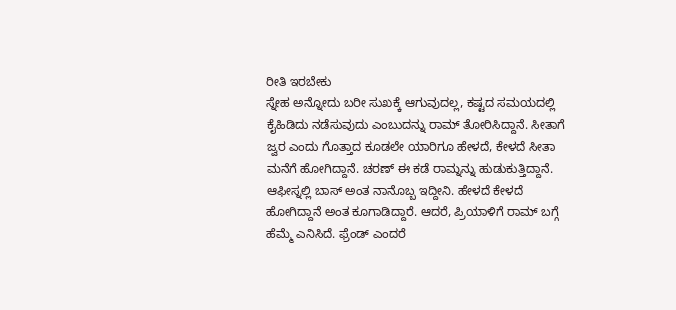ರೀತಿ ಇರಬೇಕು
ಸ್ನೇಹ ಅನ್ನೋದು ಬರೀ ಸುಖಕ್ಕೆ ಆಗುವುದಲ್ಲ, ಕಷ್ಟದ ಸಮಯದಲ್ಲಿ ಕೈಹಿಡಿದು ನಡೆಸುವುದು ಎಂಬುದನ್ನು ರಾಮ್ ತೋರಿಸಿದ್ದಾನೆ. ಸೀತಾಗೆ ಜ್ವರ ಎಂದು ಗೊತ್ತಾದ ಕೂಡಲೇ ಯಾರಿಗೂ ಹೇಳದೆ, ಕೇಳದೆ ಸೀತಾ ಮನೆಗೆ ಹೋಗಿದ್ದಾನೆ. ಚರಣ್ ಈ ಕಡೆ ರಾಮ್ನನ್ನು ಹುಡುಕುತ್ತಿದ್ದಾನೆ. ಆಫೀಸ್ನಲ್ಲಿ ಬಾಸ್ ಅಂತ ನಾನೊಬ್ಬ ಇದ್ದೀನಿ. ಹೇಳದೆ ಕೇಳದೆ ಹೋಗಿದ್ದಾನೆ ಅಂತ ಕೂಗಾಡಿದ್ದಾರೆ. ಆದರೆ, ಪ್ರಿಯಾಳಿಗೆ ರಾಮ್ ಬಗ್ಗೆ ಹೆಮ್ಮೆ ಎನಿಸಿದೆ. ಫ್ರೆಂಡ್ ಎಂದರೆ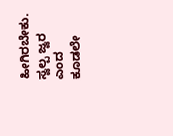ಹೀಗಿರಬೇಕು. ಸ್ವಲ್ಪ ಜ್ವರ ಎಂದ ಕೂಡಲೇ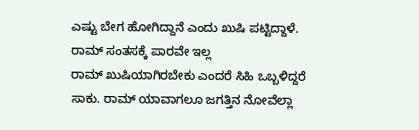ಎಷ್ಟು ಬೇಗ ಹೋಗಿದ್ದಾನೆ ಎಂದು ಖುಷಿ ಪಟ್ಟಿದ್ದಾಳೆ.
ರಾಮ್ ಸಂತಸಕ್ಕೆ ಪಾರವೇ ಇಲ್ಲ
ರಾಮ್ ಖುಷಿಯಾಗಿರಬೇಕು ಎಂದರೆ ಸಿಹಿ ಒಬ್ಬಳಿದ್ದರೆ ಸಾಕು. ರಾಮ್ ಯಾವಾಗಲೂ ಜಗತ್ತಿನ ನೋವೆಲ್ಲಾ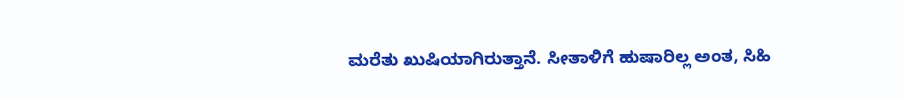ಮರೆತು ಖುಷಿಯಾಗಿರುತ್ತಾನೆ. ಸೀತಾಳಿಗೆ ಹುಷಾರಿಲ್ಲ ಅಂತ, ಸಿಹಿ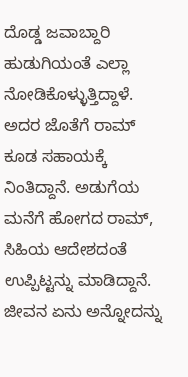ದೊಡ್ಡ ಜವಾಬ್ದಾರಿ ಹುಡುಗಿಯಂತೆ ಎಲ್ಲಾ ನೋಡಿಕೊಳ್ಳುತ್ತಿದ್ದಾಳೆ. ಅದರ ಜೊತೆಗೆ ರಾಮ್ ಕೂಡ ಸಹಾಯಕ್ಕೆ ನಿಂತಿದ್ದಾನೆ. ಅಡುಗೆಯ ಮನೆಗೆ ಹೋಗದ ರಾಮ್, ಸಿಹಿಯ ಆದೇಶದಂತೆ ಉಪ್ಪಿಟ್ಟನ್ನು ಮಾಡಿದ್ದಾನೆ. ಜೀವನ ಏನು ಅನ್ನೋದನ್ನು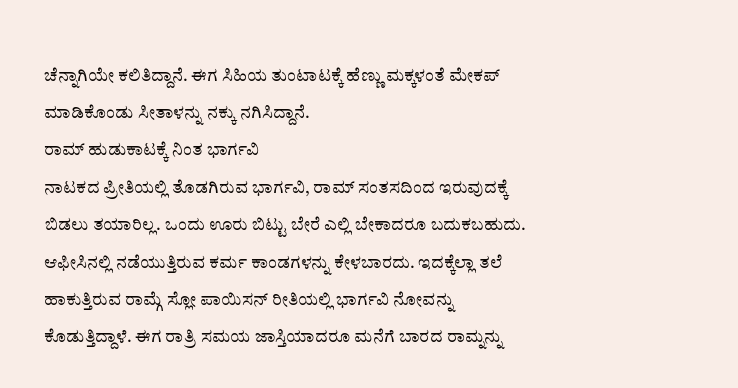ಚೆನ್ನಾಗಿಯೇ ಕಲಿತಿದ್ದಾನೆ. ಈಗ ಸಿಹಿಯ ತುಂಟಾಟಕ್ಕೆ ಹೆಣ್ಣು ಮಕ್ಕಳಂತೆ ಮೇಕಪ್ ಮಾಡಿಕೊಂಡು ಸೀತಾಳನ್ನು ನಕ್ಕು ನಗಿಸಿದ್ದಾನೆ.
ರಾಮ್ ಹುಡುಕಾಟಕ್ಕೆ ನಿಂತ ಭಾರ್ಗವಿ
ನಾಟಕದ ಪ್ರೀತಿಯಲ್ಲಿ ತೊಡಗಿರುವ ಭಾರ್ಗವಿ, ರಾಮ್ ಸಂತಸದಿಂದ ಇರುವುದಕ್ಕೆ ಬಿಡಲು ತಯಾರಿಲ್ಲ. ಒಂದು ಊರು ಬಿಟ್ಟು ಬೇರೆ ಎಲ್ಲಿ ಬೇಕಾದರೂ ಬದುಕಬಹುದು. ಆಫೀಸಿನಲ್ಲಿ ನಡೆಯುತ್ತಿರುವ ಕರ್ಮ ಕಾಂಡಗಳನ್ನು ಕೇಳಬಾರದು. ಇದಕ್ಕೆಲ್ಲಾ ತಲೆ ಹಾಕುತ್ತಿರುವ ರಾಮ್ಗೆ ಸ್ಲೋ ಪಾಯಿಸನ್ ರೀತಿಯಲ್ಲಿ ಭಾರ್ಗವಿ ನೋವನ್ನು ಕೊಡುತ್ತಿದ್ದಾಳೆ. ಈಗ ರಾತ್ರಿ ಸಮಯ ಜಾಸ್ತಿಯಾದರೂ ಮನೆಗೆ ಬಾರದ ರಾಮ್ನನ್ನು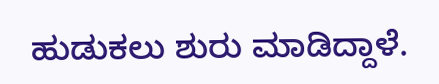ಹುಡುಕಲು ಶುರು ಮಾಡಿದ್ದಾಳೆ.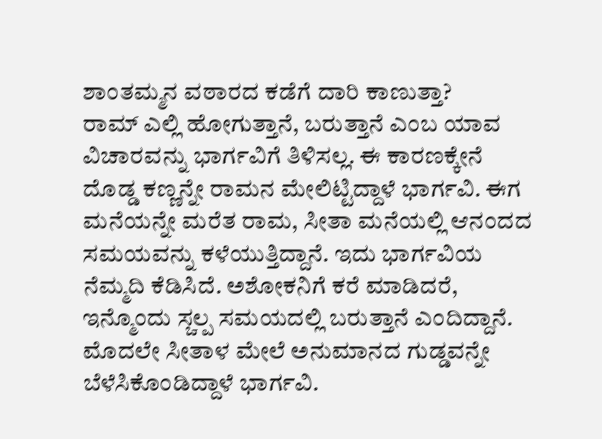ಶಾಂತಮ್ಮನ ವಠಾರದ ಕಡೆಗೆ ದಾರಿ ಕಾಣುತ್ತಾ?
ರಾಮ್ ಎಲ್ಲಿ ಹೋಗುತ್ತಾನೆ, ಬರುತ್ತಾನೆ ಎಂಬ ಯಾವ ವಿಚಾರವನ್ನು ಭಾರ್ಗವಿಗೆ ತಿಳಿಸಲ್ಲ. ಈ ಕಾರಣಕ್ಕೇನೆ ದೊಡ್ಡ ಕಣ್ಣನ್ನೇ ರಾಮನ ಮೇಲಿಟ್ಟಿದ್ದಾಳೆ ಭಾರ್ಗವಿ. ಈಗ ಮನೆಯನ್ನೇ ಮರೆತ ರಾಮ, ಸೀತಾ ಮನೆಯಲ್ಲಿ ಆನಂದದ ಸಮಯವನ್ನು ಕಳೆಯುತ್ತಿದ್ದಾನೆ. ಇದು ಭಾರ್ಗವಿಯ ನೆಮ್ಮದಿ ಕೆಡಿಸಿದೆ. ಅಶೋಕನಿಗೆ ಕರೆ ಮಾಡಿದರೆ, ಇನ್ಮೊಂದು ಸ್ಚಲ್ಪ ಸಮಯದಲ್ಲಿ ಬರುತ್ತಾನೆ ಎಂದಿದ್ದಾನೆ. ಮೊದಲೇ ಸೀತಾಳ ಮೇಲೆ ಅನುಮಾನದ ಗುಡ್ಡವನ್ನೇ ಬೆಳೆಸಿಕೊಂಡಿದ್ದಾಳೆ ಭಾರ್ಗವಿ.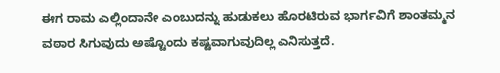ಈಗ ರಾಮ ಎಲ್ಲಿಂದಾನೇ ಎಂಬುದನ್ನು ಹುಡುಕಲು ಹೊರಟಿರುವ ಭಾರ್ಗವಿಗೆ ಶಾಂತಮ್ಮನ ವಠಾರ ಸಿಗುವುದು ಅಷ್ಟೊಂದು ಕಷ್ಟವಾಗುವುದಿಲ್ಲ ಎನಿಸುತ್ತದೆ.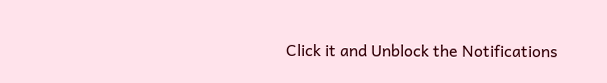Click it and Unblock the Notifications